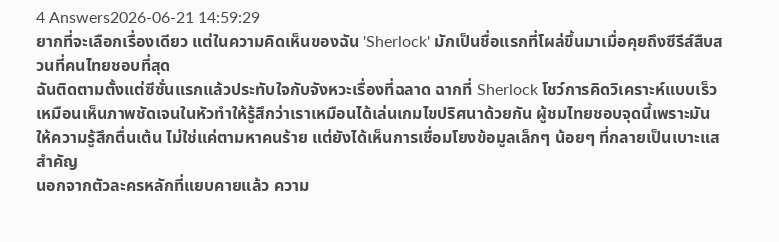4 Answers2026-06-21 14:59:29
ยากที่จะเลือกเรื่องเดียว แต่ในความคิดเห็นของฉัน 'Sherlock' มักเป็นชื่อแรกที่โผล่ขึ้นมาเมื่อคุยถึงซีรีส์สืบสวนที่คนไทยชอบที่สุด
ฉันติดตามตั้งแต่ซีซั่นแรกแล้วประทับใจกับจังหวะเรื่องที่ฉลาด ฉากที่ Sherlock โชว์การคิดวิเคราะห์แบบเร็วเหมือนเห็นภาพชัดเจนในหัวทำให้รู้สึกว่าเราเหมือนได้เล่นเกมไขปริศนาด้วยกัน ผู้ชมไทยชอบจุดนี้เพราะมันให้ความรู้สึกตื่นเต้น ไม่ใช่แค่ตามหาคนร้าย แต่ยังได้เห็นการเชื่อมโยงข้อมูลเล็กๆ น้อยๆ ที่กลายเป็นเบาะแสสำคัญ
นอกจากตัวละครหลักที่แยบคายแล้ว ความ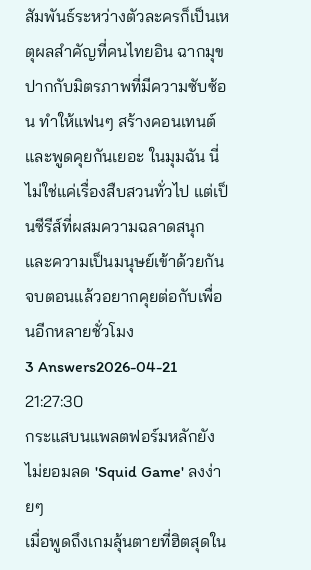สัมพันธ์ระหว่างตัวละครก็เป็นเหตุผลสำคัญที่คนไทยอิน ฉากมุขปากกับมิตรภาพที่มีความซับซ้อน ทำให้แฟนๆ สร้างคอนเทนต์และพูดคุยกันเยอะ ในมุมฉัน นี่ไม่ใช่แค่เรื่องสืบสวนทั่วไป แต่เป็นซีรีส์ที่ผสมความฉลาดสนุกและความเป็นมนุษย์เข้าด้วยกัน จบตอนแล้วอยากคุยต่อกับเพื่อนอีกหลายชั่วโมง
3 Answers2026-04-21 21:27:30
กระแสบนแพลตฟอร์มหลักยังไม่ยอมลด 'Squid Game' ลงง่ายๆ
เมื่อพูดถึงเกมลุ้นตายที่ฮิตสุดใน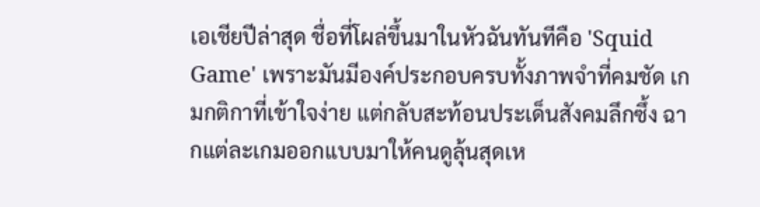เอเชียปีล่าสุด ชื่อที่โผล่ขึ้นมาในหัวฉันทันทีคือ 'Squid Game' เพราะมันมีองค์ประกอบครบทั้งภาพจำที่คมชัด เกมกติกาที่เข้าใจง่าย แต่กลับสะท้อนประเด็นสังคมลึกซึ้ง ฉากแต่ละเกมออกแบบมาให้คนดูลุ้นสุดเห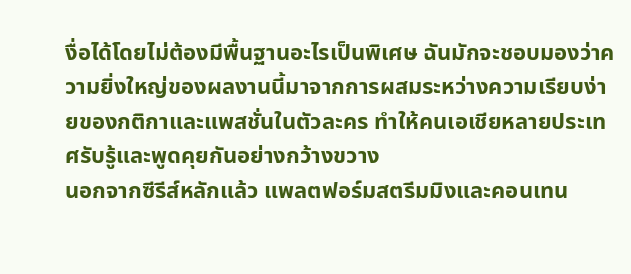งื่อได้โดยไม่ต้องมีพื้นฐานอะไรเป็นพิเศษ ฉันมักจะชอบมองว่าความยิ่งใหญ่ของผลงานนี้มาจากการผสมระหว่างความเรียบง่ายของกติกาและแพสชั่นในตัวละคร ทำให้คนเอเชียหลายประเทศรับรู้และพูดคุยกันอย่างกว้างขวาง
นอกจากซีรีส์หลักแล้ว แพลตฟอร์มสตรีมมิงและคอนเทน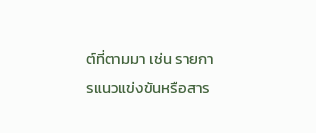ต์ที่ตามมา เช่น รายการแนวแข่งขันหรือสาร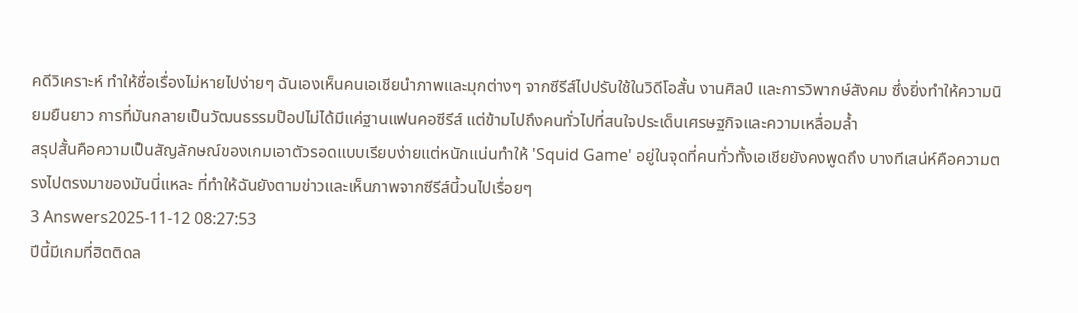คดีวิเคราะห์ ทำให้ชื่อเรื่องไม่หายไปง่ายๆ ฉันเองเห็นคนเอเชียนำภาพและมุกต่างๆ จากซีรีส์ไปปรับใช้ในวิดีโอสั้น งานศิลป์ และการวิพากษ์สังคม ซึ่งยิ่งทำให้ความนิยมยืนยาว การที่มันกลายเป็นวัฒนธรรมป๊อปไม่ได้มีแค่ฐานแฟนคอซีรีส์ แต่ข้ามไปถึงคนทั่วไปที่สนใจประเด็นเศรษฐกิจและความเหลื่อมล้ำ
สรุปสั้นคือความเป็นสัญลักษณ์ของเกมเอาตัวรอดแบบเรียบง่ายแต่หนักแน่นทำให้ 'Squid Game' อยู่ในจุดที่คนทั่วทั้งเอเชียยังคงพูดถึง บางทีเสน่ห์คือความตรงไปตรงมาของมันนี่แหละ ที่ทำให้ฉันยังตามข่าวและเห็นภาพจากซีรีส์นี้วนไปเรื่อยๆ
3 Answers2025-11-12 08:27:53
ปีนี้มีเกมที่ฮิตติดล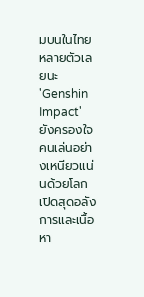มบนในไทยหลายตัวเลยนะ 'Genshin Impact' ยังครองใจคนเล่นอย่างเหนียวแน่นด้วยโลกเปิดสุดอลังการและเนื้อหา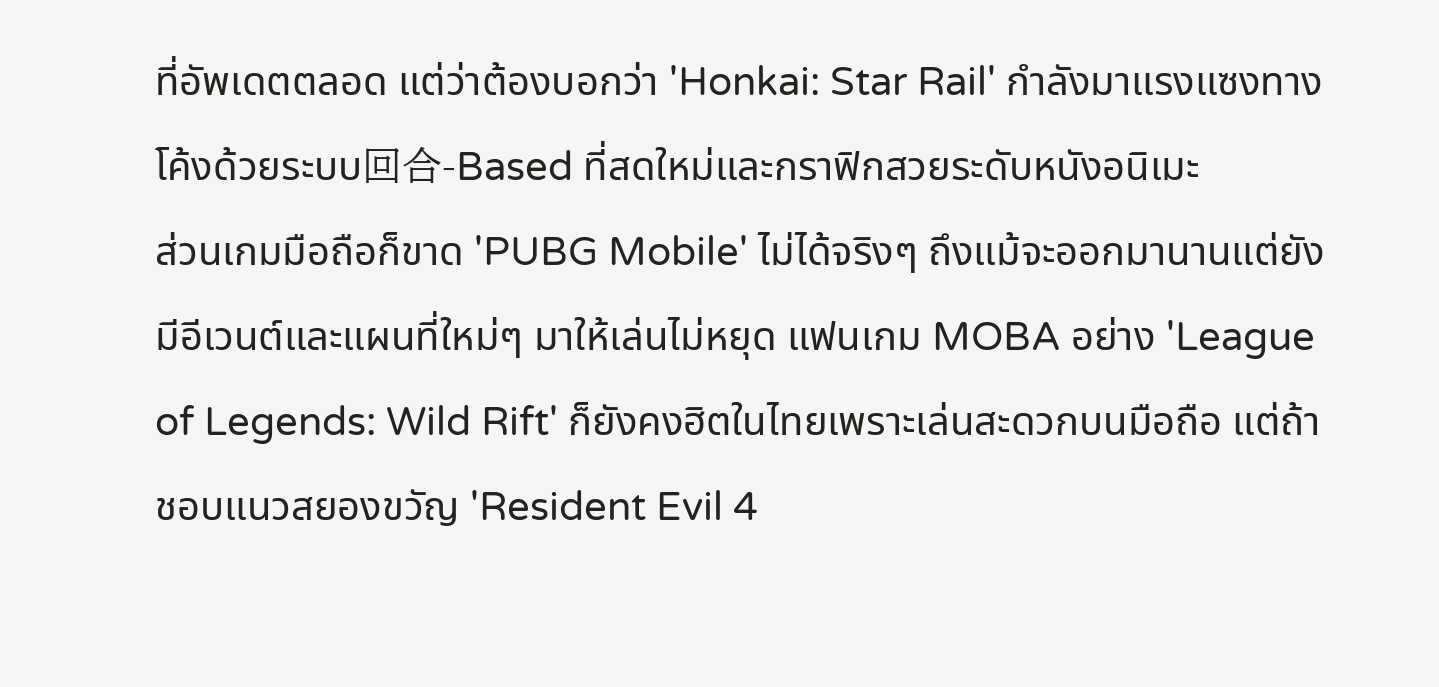ที่อัพเดตตลอด แต่ว่าต้องบอกว่า 'Honkai: Star Rail' กำลังมาแรงแซงทางโค้งด้วยระบบ回合-Based ที่สดใหม่และกราฟิกสวยระดับหนังอนิเมะ
ส่วนเกมมือถือก็ขาด 'PUBG Mobile' ไม่ได้จริงๆ ถึงแม้จะออกมานานแต่ยังมีอีเวนต์และแผนที่ใหม่ๆ มาให้เล่นไม่หยุด แฟนเกม MOBA อย่าง 'League of Legends: Wild Rift' ก็ยังคงฮิตในไทยเพราะเล่นสะดวกบนมือถือ แต่ถ้าชอบแนวสยองขวัญ 'Resident Evil 4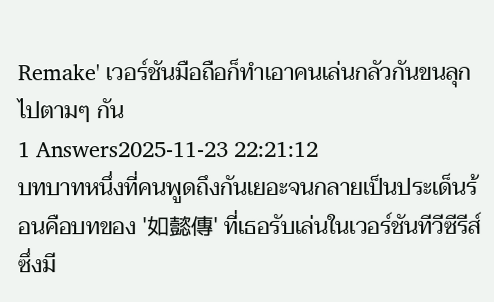Remake' เวอร์ชันมือถือก็ทำเอาคนเล่นกลัวกันขนลุกไปตามๆ กัน
1 Answers2025-11-23 22:21:12
บทบาทหนึ่งที่คนพูดถึงกันเยอะจนกลายเป็นประเด็นร้อนคือบทของ '如懿傳' ที่เธอรับเล่นในเวอร์ชันทีวีซีรีส์ ซึ่งมี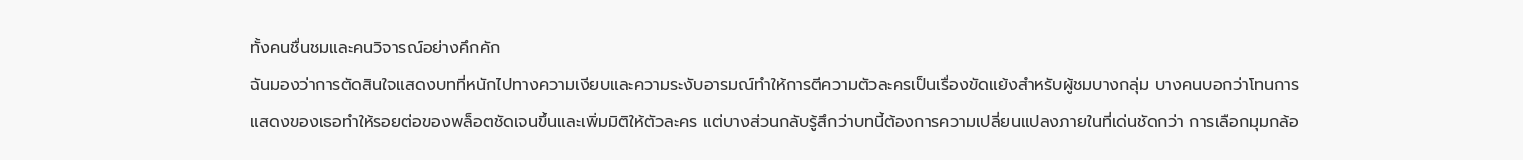ทั้งคนชื่นชมและคนวิจารณ์อย่างคึกคัก
ฉันมองว่าการตัดสินใจแสดงบทที่หนักไปทางความเงียบและความระงับอารมณ์ทำให้การตีความตัวละครเป็นเรื่องขัดแย้งสำหรับผู้ชมบางกลุ่ม บางคนบอกว่าโทนการแสดงของเธอทำให้รอยต่อของพล็อตชัดเจนขึ้นและเพิ่มมิติให้ตัวละคร แต่บางส่วนกลับรู้สึกว่าบทนี้ต้องการความเปลี่ยนแปลงภายในที่เด่นชัดกว่า การเลือกมุมกล้อ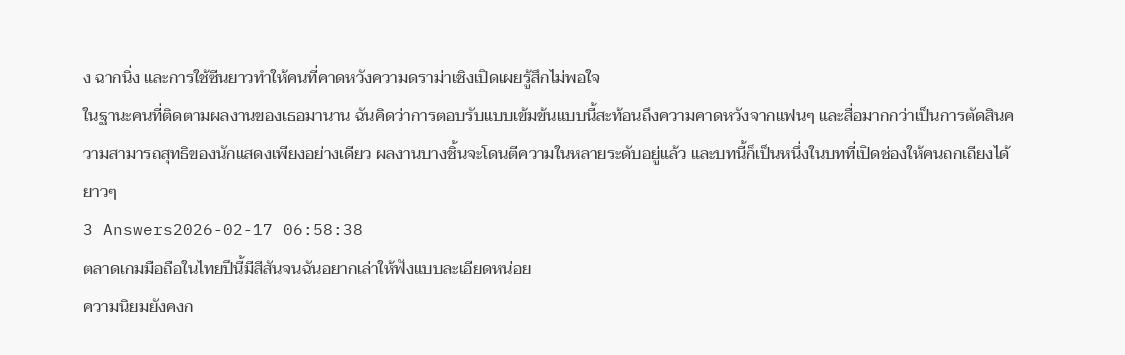ง ฉากนิ่ง และการใช้ซีนยาวทำให้คนที่คาดหวังความดราม่าเชิงเปิดเผยรู้สึกไม่พอใจ
ในฐานะคนที่ติดตามผลงานของเธอมานาน ฉันคิดว่าการตอบรับแบบเข้มข้นแบบนี้สะท้อนถึงความคาดหวังจากแฟนๆ และสื่อมากกว่าเป็นการตัดสินความสามารถสุทธิของนักแสดงเพียงอย่างเดียว ผลงานบางชิ้นจะโดนตีความในหลายระดับอยู่แล้ว และบทนี้ก็เป็นหนึ่งในบทที่เปิดช่องให้คนถกเถียงได้ยาวๆ
3 Answers2026-02-17 06:58:38
ตลาดเกมมือถือในไทยปีนี้มีสีสันจนฉันอยากเล่าให้ฟังแบบละเอียดหน่อย
ความนิยมยังคงก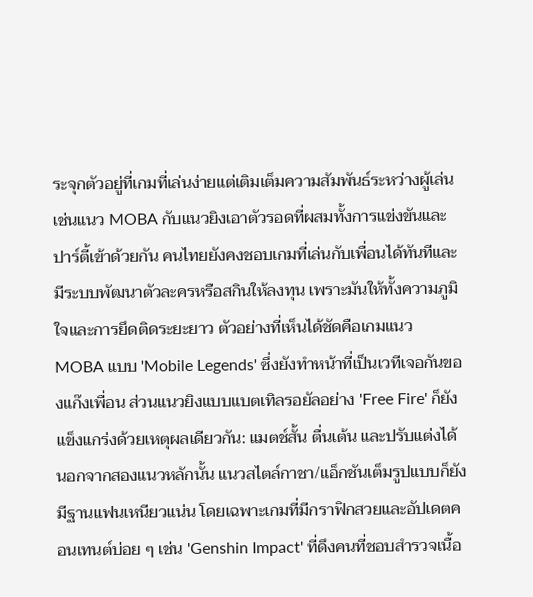ระจุกตัวอยู่ที่เกมที่เล่นง่ายแต่เติมเต็มความสัมพันธ์ระหว่างผู้เล่น เช่นแนว MOBA กับแนวยิงเอาตัวรอดที่ผสมทั้งการแข่งขันและปาร์ตี้เข้าด้วยกัน คนไทยยังคงชอบเกมที่เล่นกับเพื่อนได้ทันทีและมีระบบพัฒนาตัวละครหรือสกินให้ลงทุน เพราะมันให้ทั้งความภูมิใจและการยึดติดระยะยาว ตัวอย่างที่เห็นได้ชัดคือเกมแนว MOBA แบบ 'Mobile Legends' ซึ่งยังทำหน้าที่เป็นเวทีเจอกันของแก๊งเพื่อน ส่วนแนวยิงแบบแบตเทิลรอยัลอย่าง 'Free Fire' ก็ยังแข็งแกร่งด้วยเหตุผลเดียวกัน: แมตช์สั้น ตื่นเต้น และปรับแต่งได้
นอกจากสองแนวหลักนั้น แนวสไตล์กาชา/แอ็กชันเต็มรูปแบบก็ยังมีฐานแฟนเหนียวแน่น โดยเฉพาะเกมที่มีกราฟิกสวยและอัปเดตคอนเทนต์บ่อย ๆ เช่น 'Genshin Impact' ที่ดึงคนที่ชอบสำรวจเนื้อ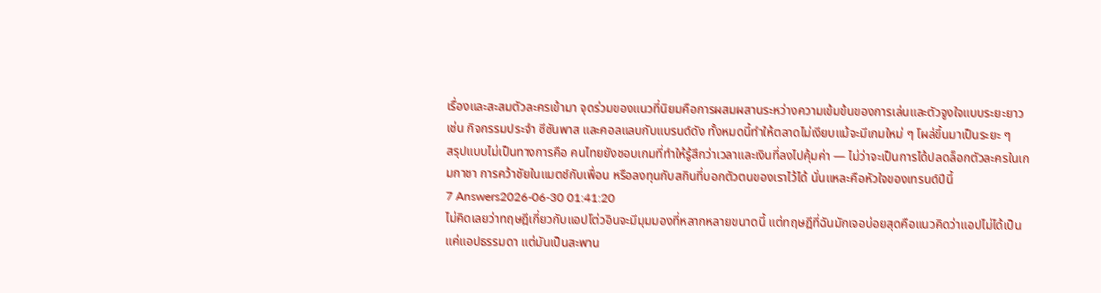เรื่องและสะสมตัวละครเข้ามา จุดร่วมของแนวที่นิยมคือการผสมผสานระหว่างความเข้มข้นของการเล่นและตัวจูงใจแบบระยะยาว เช่น กิจกรรมประจำ ซีซันพาส และคอลแลบกับแบรนด์ดัง ทั้งหมดนี้ทำให้ตลาดไม่เงียบแม้จะมีเกมใหม่ ๆ โผล่ขึ้นมาเป็นระยะ ๆ
สรุปแบบไม่เป็นทางการคือ คนไทยยังชอบเกมที่ทำให้รู้สึกว่าเวลาและเงินที่ลงไปคุ้มค่า — ไม่ว่าจะเป็นการได้ปลดล็อกตัวละครในเกมกาชา การคว้าชัยในแมตช์กับเพื่อน หรือลงทุนกับสกินที่บอกตัวตนของเราไว้ได้ นั่นแหละคือหัวใจของเทรนด์ปีนี้
7 Answers2026-06-30 01:41:20
ไม่คิดเลยว่าทฤษฎีเกี่ยวกับแอปโต่วอินจะมีมุมมองที่หลากหลายขนาดนี้ แต่ทฤษฎีที่ฉันมักเจอบ่อยสุดคือแนวคิดว่าแอปไม่ได้เป็นแค่แอปธรรมดา แต่มันเป็นสะพาน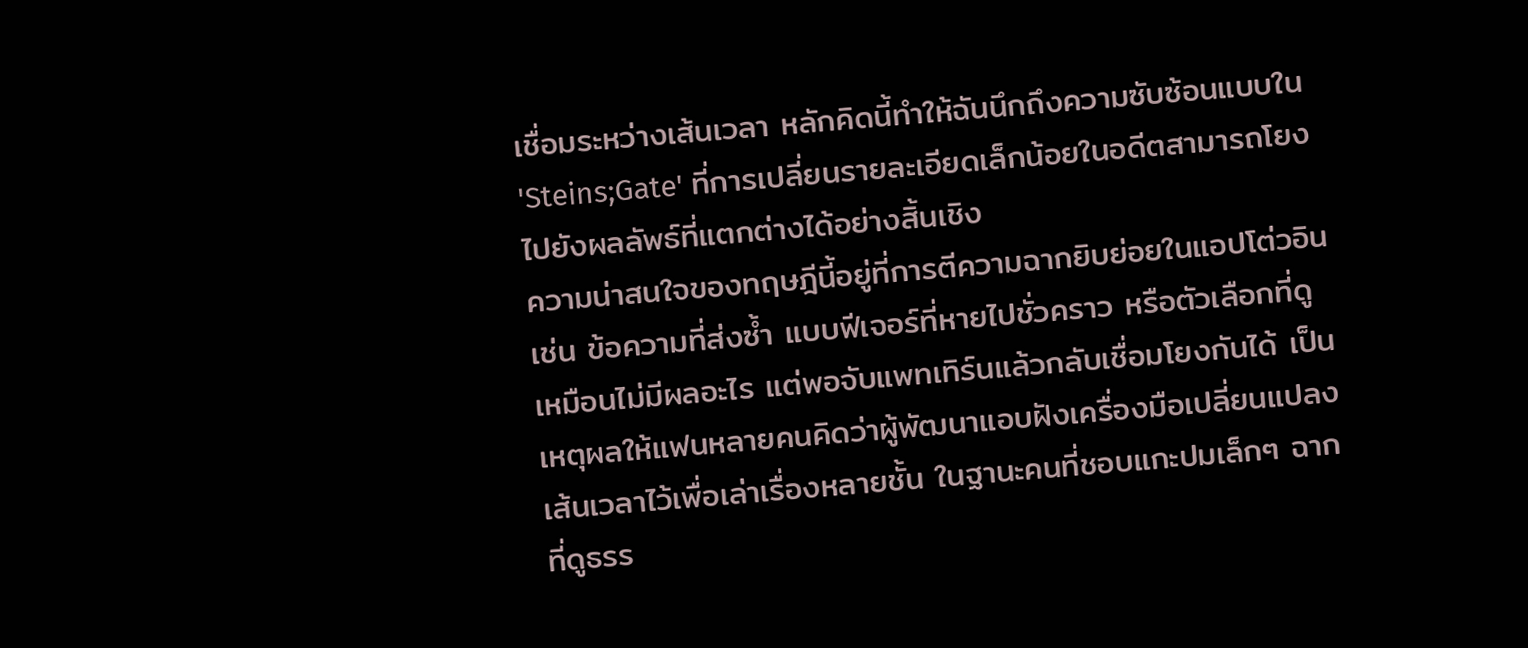เชื่อมระหว่างเส้นเวลา หลักคิดนี้ทำให้ฉันนึกถึงความซับซ้อนแบบใน 'Steins;Gate' ที่การเปลี่ยนรายละเอียดเล็กน้อยในอดีตสามารถโยงไปยังผลลัพธ์ที่แตกต่างได้อย่างสิ้นเชิง
ความน่าสนใจของทฤษฎีนี้อยู่ที่การตีความฉากยิบย่อยในแอปโต่วอิน เช่น ข้อความที่ส่งซ้ำ แบบฟีเจอร์ที่หายไปชั่วคราว หรือตัวเลือกที่ดูเหมือนไม่มีผลอะไร แต่พอจับแพทเทิร์นแล้วกลับเชื่อมโยงกันได้ เป็นเหตุผลให้แฟนหลายคนคิดว่าผู้พัฒนาแอบฝังเครื่องมือเปลี่ยนแปลงเส้นเวลาไว้เพื่อเล่าเรื่องหลายชั้น ในฐานะคนที่ชอบแกะปมเล็กๆ ฉากที่ดูธรร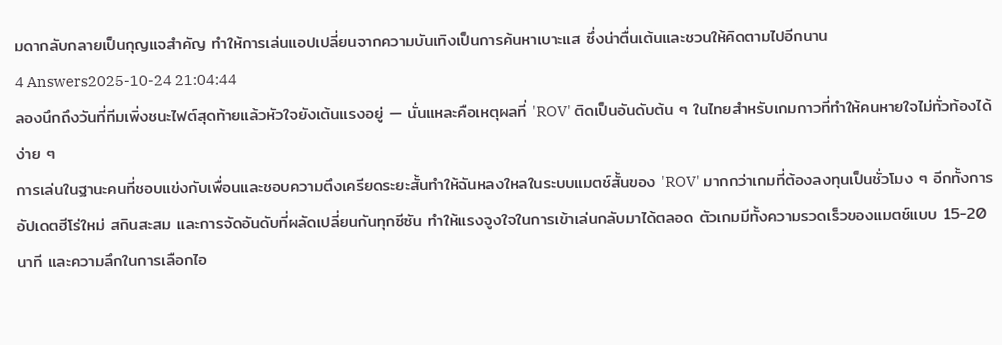มดากลับกลายเป็นกุญแจสำคัญ ทำให้การเล่นแอปเปลี่ยนจากความบันเทิงเป็นการค้นหาเบาะแส ซึ่งน่าตื่นเต้นและชวนให้คิดตามไปอีกนาน
4 Answers2025-10-24 21:04:44
ลองนึกถึงวันที่ทีมเพิ่งชนะไฟต์สุดท้ายแล้วหัวใจยังเต้นแรงอยู่ — นั่นแหละคือเหตุผลที่ 'ROV' ติดเป็นอันดับต้น ๆ ในไทยสำหรับเกมกาวที่ทำให้คนหายใจไม่ทั่วท้องได้ง่าย ๆ
การเล่นในฐานะคนที่ชอบแข่งกับเพื่อนและชอบความตึงเครียดระยะสั้นทำให้ฉันหลงใหลในระบบแมตช์สั้นของ 'ROV' มากกว่าเกมที่ต้องลงทุนเป็นชั่วโมง ๆ อีกทั้งการอัปเดตฮีโร่ใหม่ สกินสะสม และการจัดอันดับที่ผลัดเปลี่ยนกันทุกซีซัน ทำให้แรงจูงใจในการเข้าเล่นกลับมาได้ตลอด ตัวเกมมีทั้งความรวดเร็วของแมตช์แบบ 15-20 นาที และความลึกในการเลือกไอ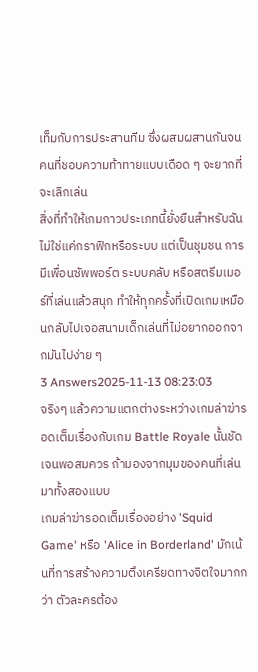เท็มกับการประสานทีม ซึ่งผสมผสานกันจนคนที่ชอบความท้าทายแบบเดือด ๆ จะยากที่จะเลิกเล่น
สิ่งที่ทำให้เกมกาวประเภทนี้ยั่งยืนสำหรับฉันไม่ใช่แค่กราฟิกหรือระบบ แต่เป็นชุมชน การมีเพื่อนซัพพอร์ต ระบบคลับ หรือสตรีมเมอร์ที่เล่นแล้วสนุก ทำให้ทุกครั้งที่เปิดเกมเหมือนกลับไปเจอสนามเด็กเล่นที่ไม่อยากออกจากมันไปง่าย ๆ
3 Answers2025-11-13 08:23:03
จริงๆ แล้วความแตกต่างระหว่างเกมล่าฆ่ารอดเต็มเรื่องกับเกม Battle Royale นั้นชัดเจนพอสมควร ถ้ามองจากมุมของคนที่เล่นมาทั้งสองแบบ
เกมล่าฆ่ารอดเต็มเรื่องอย่าง 'Squid Game' หรือ 'Alice in Borderland' มักเน้นที่การสร้างความตึงเครียดทางจิตใจมากกว่า ตัวละครต้อง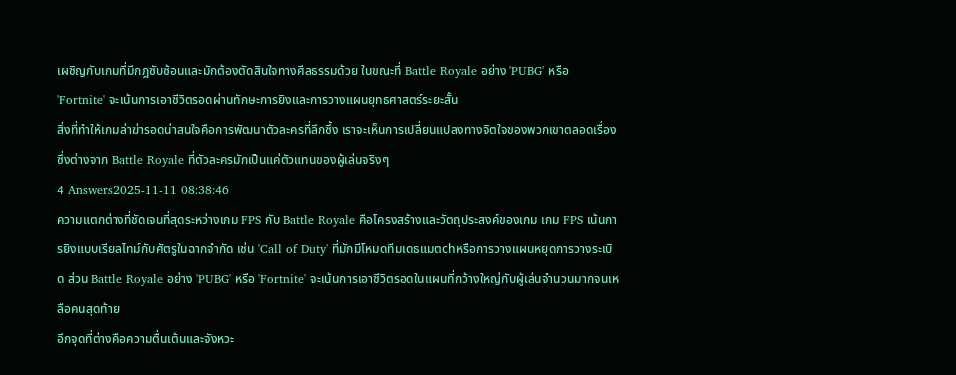เผชิญกับเกมที่มีกฎซับซ้อนและมักต้องตัดสินใจทางศีลธรรมด้วย ในขณะที่ Battle Royale อย่าง 'PUBG' หรือ 'Fortnite' จะเน้นการเอาชีวิตรอดผ่านทักษะการยิงและการวางแผนยุทธศาสตร์ระยะสั้น
สิ่งที่ทำให้เกมล่าฆ่ารอดน่าสนใจคือการพัฒนาตัวละครที่ลึกซึ้ง เราจะเห็นการเปลี่ยนแปลงทางจิตใจของพวกเขาตลอดเรื่อง ซึ่งต่างจาก Battle Royale ที่ตัวละครมักเป็นแค่ตัวแทนของผู้เล่นจริงๆ
4 Answers2025-11-11 08:38:46
ความแตกต่างที่ชัดเจนที่สุดระหว่างเกม FPS กับ Battle Royale คือโครงสร้างและวัตถุประสงค์ของเกม เกม FPS เน้นการยิงแบบเรียลไทม์กับศัตรูในฉากจำกัด เช่น 'Call of Duty' ที่มักมีโหมดทีมเดธแมตchหรือการวางแผนหยุดการวางระเบิด ส่วน Battle Royale อย่าง 'PUBG' หรือ 'Fortnite' จะเน้นการเอาชีวิตรอดในแผนที่กว้างใหญ่กับผู้เล่นจำนวนมากจนเหลือคนสุดท้าย
อีกจุดที่ต่างคือความตื่นเต้นและจังหวะ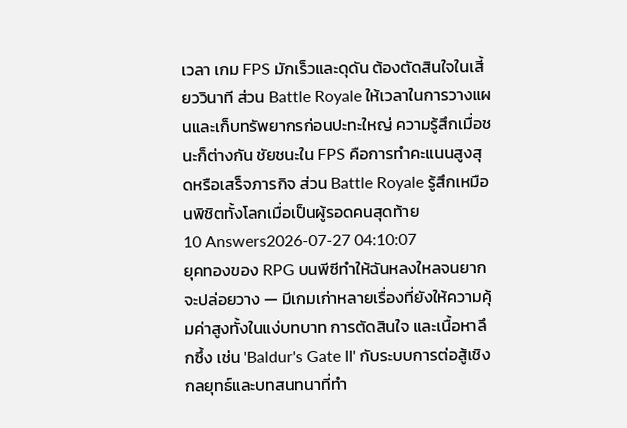เวลา เกม FPS มักเร็วและดุดัน ต้องตัดสินใจในเสี้ยววินาที ส่วน Battle Royale ให้เวลาในการวางแผนและเก็บทรัพยากรก่อนปะทะใหญ่ ความรู้สึกเมื่อชนะก็ต่างกัน ชัยชนะใน FPS คือการทำคะแนนสูงสุดหรือเสร็จภารกิจ ส่วน Battle Royale รู้สึกเหมือนพิชิตทั้งโลกเมื่อเป็นผู้รอดคนสุดท้าย
10 Answers2026-07-27 04:10:07
ยุคทองของ RPG บนพีซีทำให้ฉันหลงใหลจนยากจะปล่อยวาง — มีเกมเก่าหลายเรื่องที่ยังให้ความคุ้มค่าสูงทั้งในแง่บทบาท การตัดสินใจ และเนื้อหาลึกซึ้ง เช่น 'Baldur's Gate II' กับระบบการต่อสู้เชิงกลยุทธ์และบทสนทนาที่ทำ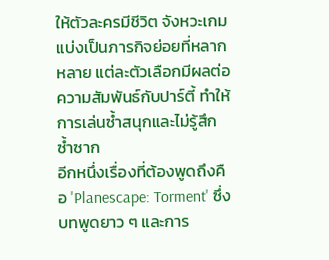ให้ตัวละครมีชีวิต จังหวะเกมแบ่งเป็นภารกิจย่อยที่หลากหลาย แต่ละตัวเลือกมีผลต่อความสัมพันธ์กับปาร์ตี้ ทำให้การเล่นซ้ำสนุกและไม่รู้สึกซ้ำซาก
อีกหนึ่งเรื่องที่ต้องพูดถึงคือ 'Planescape: Torment' ซึ่งบทพูดยาว ๆ และการ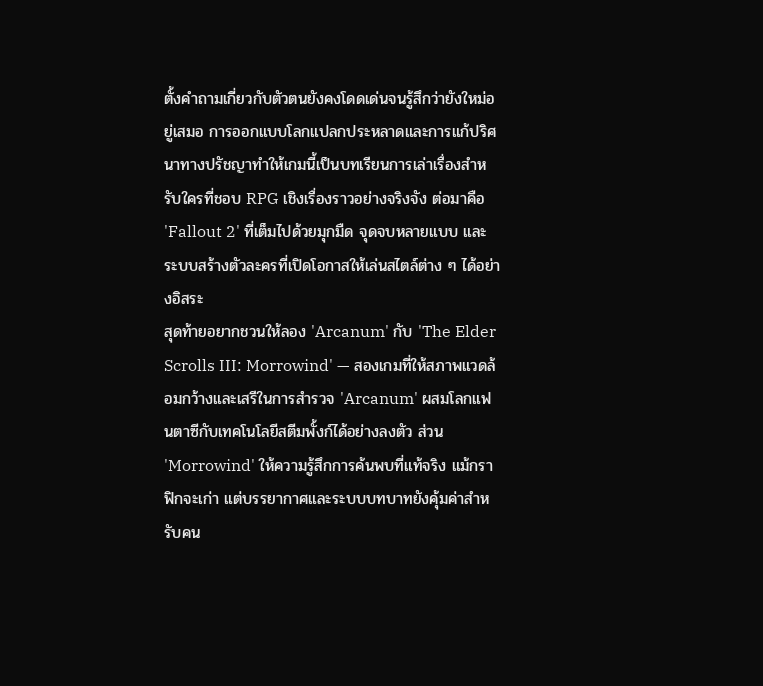ตั้งคำถามเกี่ยวกับตัวตนยังคงโดดเด่นจนรู้สึกว่ายังใหม่อยู่เสมอ การออกแบบโลกแปลกประหลาดและการแก้ปริศนาทางปรัชญาทำให้เกมนี้เป็นบทเรียนการเล่าเรื่องสำหรับใครที่ชอบ RPG เชิงเรื่องราวอย่างจริงจัง ต่อมาคือ 'Fallout 2' ที่เต็มไปด้วยมุกมืด จุดจบหลายแบบ และระบบสร้างตัวละครที่เปิดโอกาสให้เล่นสไตล์ต่าง ๆ ได้อย่างอิสระ
สุดท้ายอยากชวนให้ลอง 'Arcanum' กับ 'The Elder Scrolls III: Morrowind' — สองเกมที่ให้สภาพแวดล้อมกว้างและเสรีในการสำรวจ 'Arcanum' ผสมโลกแฟนตาซีกับเทคโนโลยีสตีมพั้งก์ได้อย่างลงตัว ส่วน 'Morrowind' ให้ความรู้สึกการค้นพบที่แท้จริง แม้กราฟิกจะเก่า แต่บรรยากาศและระบบบทบาทยังคุ้มค่าสำหรับคน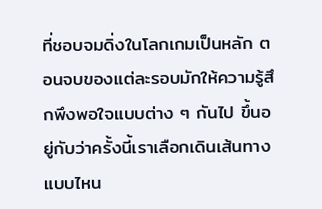ที่ชอบจมดิ่งในโลกเกมเป็นหลัก ตอนจบของแต่ละรอบมักให้ความรู้สึกพึงพอใจแบบต่าง ๆ กันไป ขึ้นอยู่กับว่าครั้งนี้เราเลือกเดินเส้นทางแบบไหน